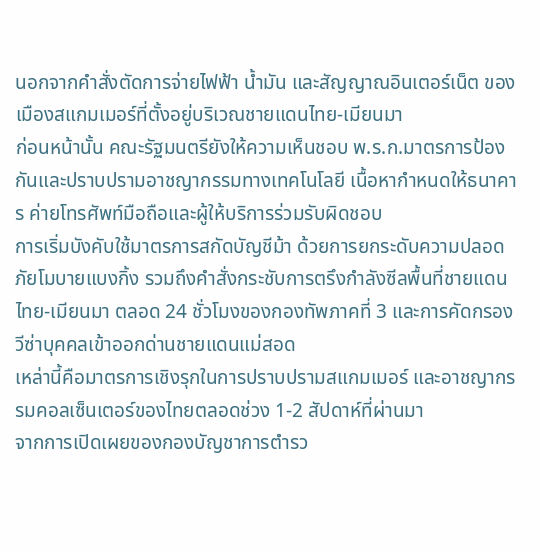นอกจากคำสั่งตัดการจ่ายไฟฟ้า น้ำมัน และสัญญาณอินเตอร์เน็ต ของเมืองสแกมเมอร์ที่ตั้งอยู่บริเวณชายแดนไทย-เมียนมา
ก่อนหน้านั้น คณะรัฐมนตรียังให้ความเห็นชอบ พ.ร.ก.มาตรการป้องกันและปราบปรามอาชญากรรมทางเทคโนโลยี เนื้อหากำหนดให้ธนาคาร ค่ายโทรศัพท์มือถือและผู้ให้บริการร่วมรับผิดชอบ
การเริ่มบังคับใช้มาตรการสกัดบัญชีม้า ด้วยการยกระดับความปลอดภัยโมบายแบงกิ้ง รวมถึงคำสั่งกระชับการตรึงกำลังซีลพื้นที่ชายแดนไทย-เมียนมา ตลอด 24 ชั่วโมงของกองทัพภาคที่ 3 และการคัดกรองวีซ่าบุคคลเข้าออกด่านชายแดนแม่สอด
เหล่านี้คือมาตรการเชิงรุกในการปราบปรามสแกมเมอร์ และอาชญากรรมคอลเซ็นเตอร์ของไทยตลอดช่วง 1-2 สัปดาห์ที่ผ่านมา
จากการเปิดเผยของกองบัญชาการตำรว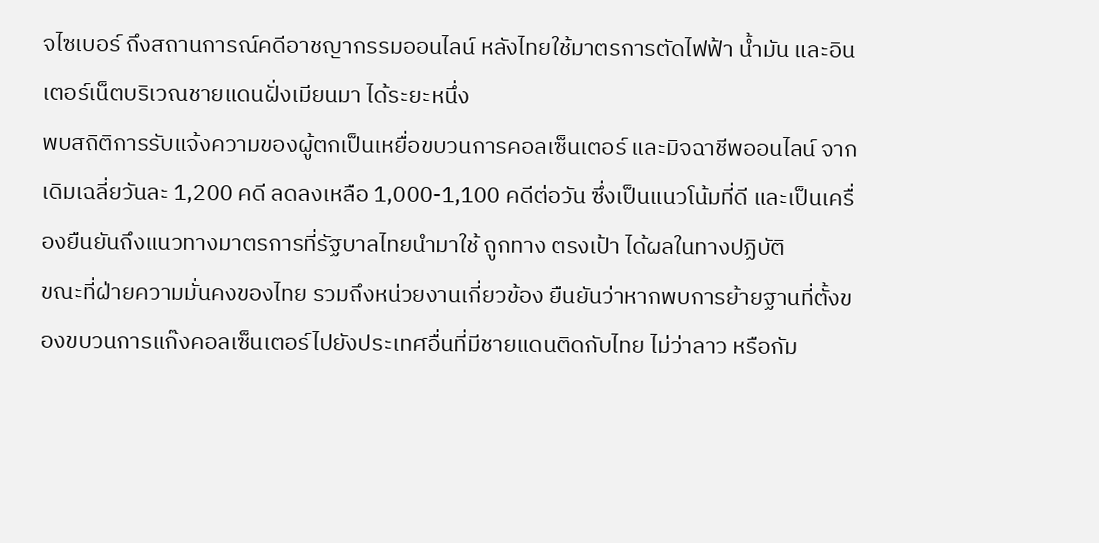จไซเบอร์ ถึงสถานการณ์คดีอาชญากรรมออนไลน์ หลังไทยใช้มาตรการตัดไฟฟ้า น้ำมัน และอินเตอร์เน็ตบริเวณชายแดนฝั่งเมียนมา ได้ระยะหนึ่ง
พบสถิติการรับแจ้งความของผู้ตกเป็นเหยื่อขบวนการคอลเซ็นเตอร์ และมิจฉาชีพออนไลน์ จากเดิมเฉลี่ยวันละ 1,200 คดี ลดลงเหลือ 1,000-1,100 คดีต่อวัน ซึ่งเป็นแนวโน้มที่ดี และเป็นเครื่องยืนยันถึงแนวทางมาตรการที่รัฐบาลไทยนำมาใช้ ถูกทาง ตรงเป้า ได้ผลในทางปฏิบัติ
ขณะที่ฝ่ายความมั่นคงของไทย รวมถึงหน่วยงานเกี่ยวข้อง ยืนยันว่าหากพบการย้ายฐานที่ตั้งของขบวนการแก๊งคอลเซ็นเตอร์ไปยังประเทศอื่นที่มีชายแดนติดกับไทย ไม่ว่าลาว หรือกัม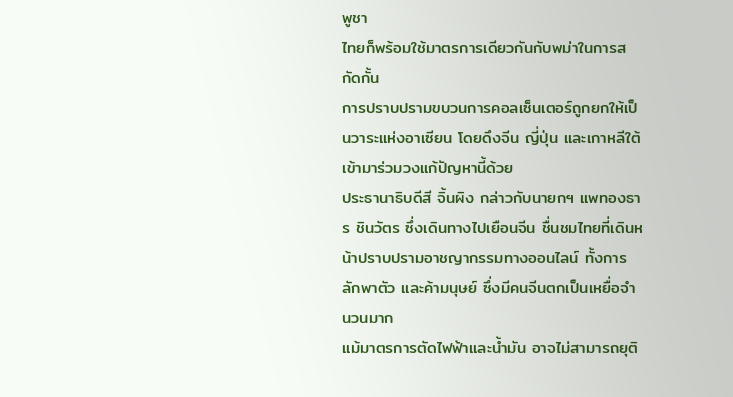พูชา
ไทยก็พร้อมใช้มาตรการเดียวกันกับพม่าในการสกัดกั้น
การปราบปรามขบวนการคอลเซ็นเตอร์ถูกยกให้เป็นวาระแห่งอาเซียน โดยดึงจีน ญี่ปุ่น และเกาหลีใต้ เข้ามาร่วมวงแก้ปัญหานี้ด้วย
ประธานาธิบดีสี จิ้นผิง กล่าวกับนายกฯ แพทองธาร ชินวัตร ซึ่งเดินทางไปเยือนจีน ชื่นชมไทยที่เดินหน้าปราบปรามอาชญากรรมทางออนไลน์ ทั้งการลักพาตัว และค้ามนุษย์ ซึ่งมีคนจีนตกเป็นเหยื่อจำนวนมาก
แม้มาตรการตัดไฟฟ้าและน้ำมัน อาจไม่สามารถยุติ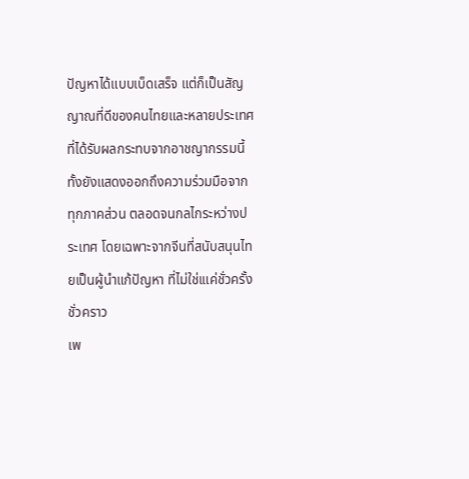ปัญหาได้แบบเบ็ดเสร็จ แต่ก็เป็นสัญญาณที่ดีของคนไทยและหลายประเทศที่ได้รับผลกระทบจากอาชญากรรมนี้
ทั้งยังแสดงออกถึงความร่วมมือจากทุกภาคส่วน ตลอดจนกลไกระหว่างประเทศ โดยเฉพาะจากจีนที่สนับสนุนไทยเป็นผู้นำแก้ปัญหา ที่ไม่ใช่เแค่ชั่วครั้งชั่วคราว
เพ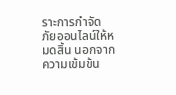ราะการกำจัดภัยออนไลน์ให้หมดสิ้น นอกจากความเข้มข้น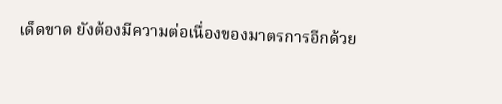เด็ดขาด ยังต้องมีความต่อเนื่องของมาตรการอีกด้วย